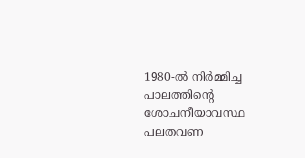1980-ൽ നിർമ്മിച്ച പാലത്തിൻ്റെ ശോചനീയാവസ്ഥ പലതവണ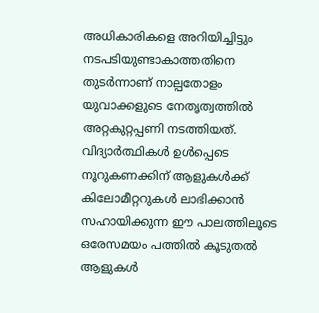അധികാരികളെ അറിയിച്ചിട്ടും നടപടിയുണ്ടാകാത്തതിനെ തുടർന്നാണ് നാല്പതോളം യുവാക്കളുടെ നേതൃത്വത്തിൽ അറ്റകുറ്റപ്പണി നടത്തിയത്. വിദ്യാർത്ഥികൾ ഉൾപ്പെടെ നൂറുകണക്കിന് ആളുകൾക്ക് കിലോമീറ്ററുകൾ ലാഭിക്കാൻ സഹായിക്കുന്ന ഈ പാലത്തിലൂടെ ഒരേസമയം പത്തിൽ കൂടുതൽ ആളുകൾ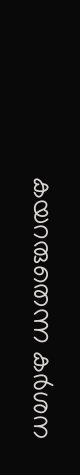കയറരുതെന്ന കർശന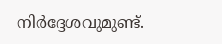നിർദ്ദേശവുമുണ്ട്.